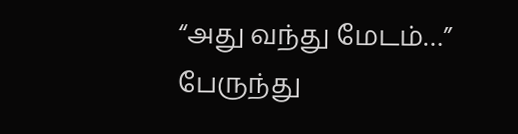“அது வந்து மேடம்…” பேருந்து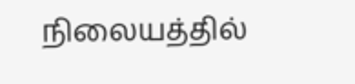நிலையத்தில்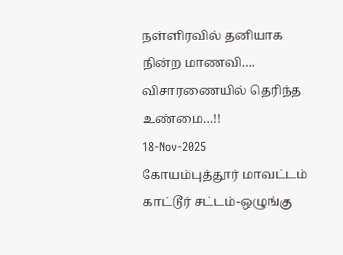நள்ளிரவில் தனியாக நின்ற மாணவி…. விசாரணையில் தெரிந்த உண்மை…!!
18-Nov-2025
கோயம்புத்தூர் மாவட்டம் காட்டூர் சட்டம்-ஒழுங்கு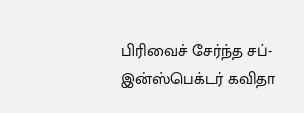பிரிவைச் சேர்ந்த சப்-இன்ஸ்பெக்டர் கவிதா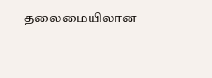தலைமையிலான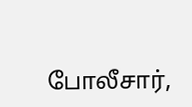போலீசார்,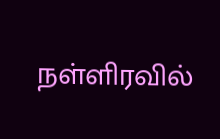நள்ளிரவில்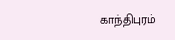காந்திபுரம்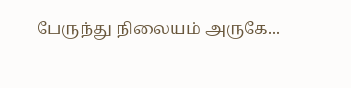பேருந்து நிலையம் அருகே...